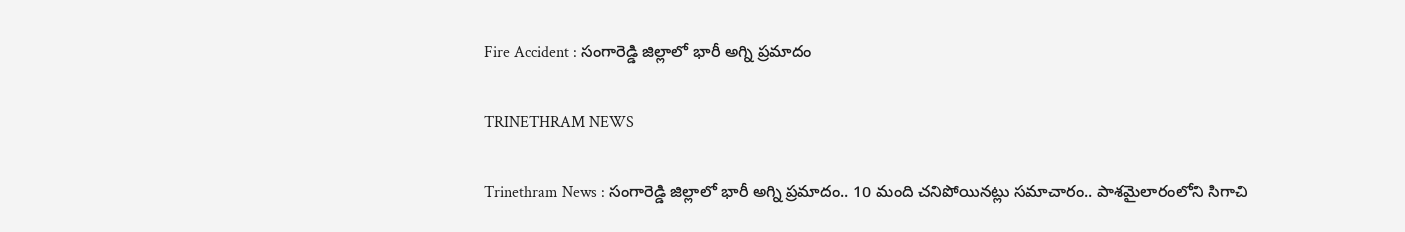Fire Accident : సంగారెడ్డి జిల్లాలో భారీ అగ్ని ప్రమాదం

TRINETHRAM NEWS

Trinethram News : సంగారెడ్డి జిల్లాలో భారీ అగ్ని ప్రమాదం.. 10 మంది చనిపోయినట్లు సమాచారం.. పాశమైలారంలోని సిగాచి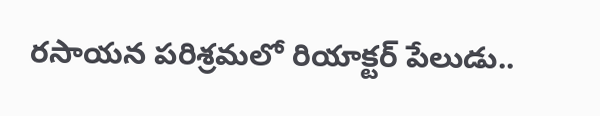రసాయన పరిశ్రమలో రియాక్టర్ పేలుడు..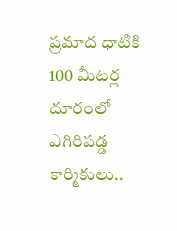ప్రమాద ధాటికి 100 మీటర్ల దూరంలో ఎగిరిపడ్డ కార్మికులు..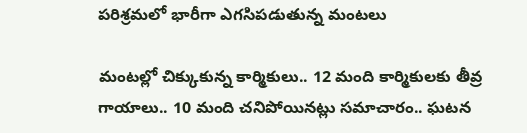పరిశ్రమలో భారీగా ఎగసిపడుతున్న మంటలు

మంటల్లో చిక్కుకున్న కార్మికులు.. 12 మంది కార్మికులకు తీవ్ర గాయాలు.. 10 మంది చనిపోయినట్లు సమాచారం.. ఘటన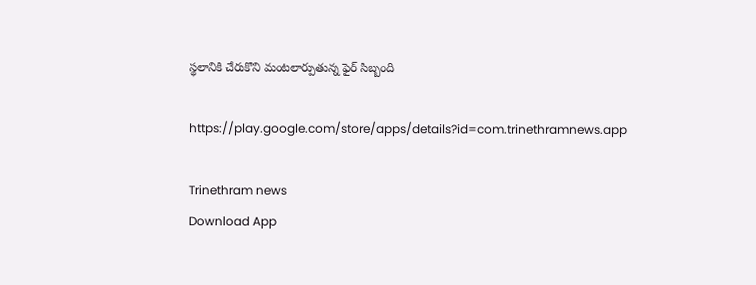స్థలానికి చేరుకొని మంటలార్పుతున్న ఫైర్ సిబ్బంది

https://play.google.com/store/apps/details?id=com.trinethramnews.app

Trinethram news
Download App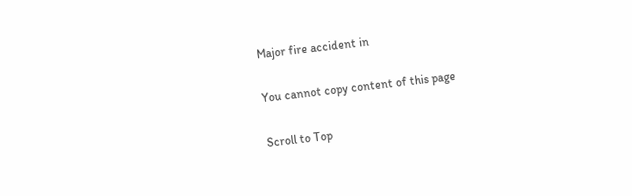Major fire accident in

You cannot copy content of this page

Scroll to Top